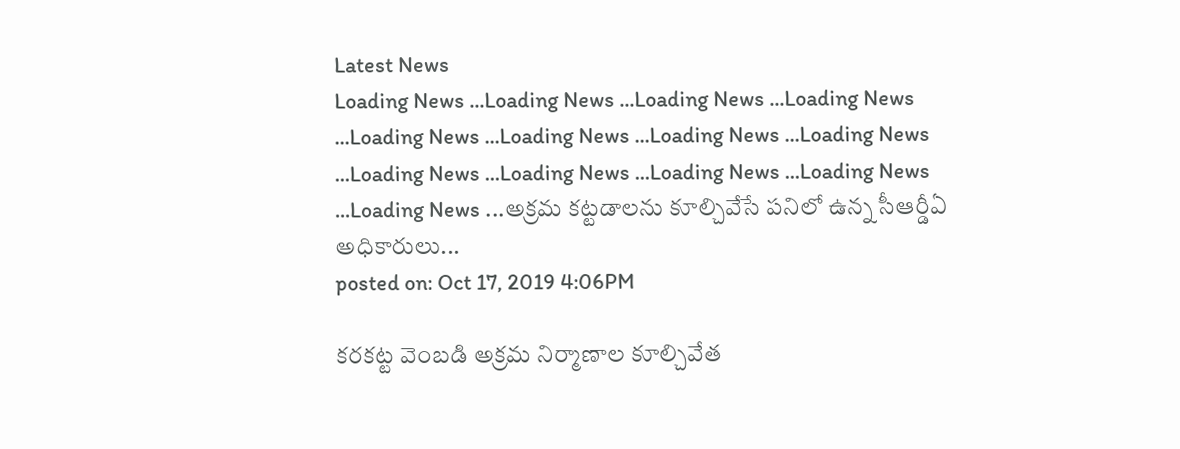Latest News
Loading News ...Loading News ...Loading News ...Loading News ...Loading News ...Loading News ...Loading News ...Loading News ...Loading News ...Loading News ...Loading News ...Loading News ...Loading News ...అక్రమ కట్టడాలను కూల్చివేసే పనిలో ఉన్న సీఆర్డీఏ అధికారులు...
posted on: Oct 17, 2019 4:06PM

కరకట్ట వెంబడి అక్రమ నిర్మాణాల కూల్చివేత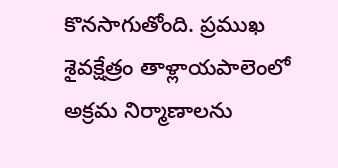కొనసాగుతోంది. ప్రముఖ శైవక్షేత్రం తాళ్లాయపాలెంలో అక్రమ నిర్మాణాలను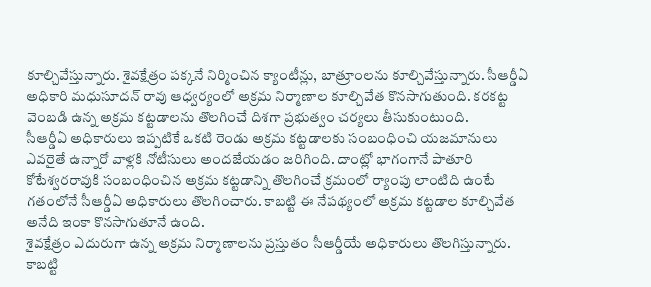కూల్చివేస్తున్నారు. శైవక్షేత్రం పక్కనే నిర్మించిన క్యాంటీన్లు, బాత్రూంలను కూల్చివేస్తున్నారు. సీఆర్డీఏ అధికారి మధుసూదన్ రావు ఆధ్వర్యంలో అక్రమ నిర్మాణాల కూల్చివేత కొనసాగుతుంది. కరకట్ట వెంబడి ఉన్న అక్రమ కట్టడాలను తొలగించే దిశగా ప్రభుత్వం చర్యలు తీసుకుంటుంది.
సీఆర్డీఏ అధికారులు ఇప్పటికే ఒకటి రెండు అక్రమ కట్టడాలకు సంబంధించి యజమానులు ఎవరైతే ఉన్నారో వాళ్లకి నోటీసులు అందజేయడం జరిగింది. దాంట్లో భాగంగానే పాతూరి కోటేశ్వరరావుకి సంబంధించిన అక్రమ కట్టడాన్ని తొలగించే క్రమంలో ర్యాంపు లాంటిది ఉంటే గతంలోనే సీఆర్డీఏ అధికారులు తొలగించారు. కాబట్టి ఈ నేపథ్యంలో అక్రమ కట్టడాల కూల్చివేత అనేది ఇంకా కొనసాగుతూనే ఉంది.
శైవక్షేత్రం ఎదురుగా ఉన్న అక్రమ నిర్మాణాలను ప్రస్తుతం సీఆర్డీయే అధికారులు తొలగిస్తున్నారు. కాబట్టి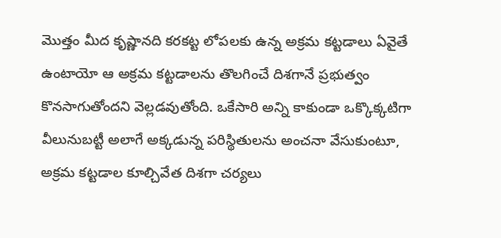మొత్తం మీద కృష్ణానది కరకట్ట లోపలకు ఉన్న అక్రమ కట్టడాలు ఏవైతే ఉంటాయో ఆ అక్రమ కట్టడాలను తొలగించే దిశగానే ప్రభుత్వం కొనసాగుతోందని వెల్లడవుతోంది. ఒకేసారి అన్ని కాకుండా ఒక్కొక్కటిగా వీలునుబట్టీ అలాగే అక్కడున్న పరిస్థితులను అంచనా వేసుకుంటూ, అక్రమ కట్టడాల కూల్చివేత దిశగా చర్యలు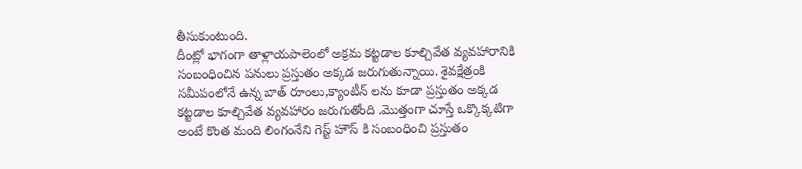తీసుకుంటుంది.
దీంట్లో భాగంగా తాళ్లాయపాలెంలో అక్రమ కట్టడాల కూల్చివేత వ్యవహారానికి సంబంధించిన పనులు ప్రస్తుతం అక్కడ జరుగుతున్నాయి. శైవక్షేత్రంకి సమీపంలోనే ఉన్న బాత్ రూంలు,క్యాంటీన్ లను కూడా ప్రస్తుతం అక్కడ కట్టడాల కూల్చివేత వ్యవహారం జరుగుతోంది .మొత్తంగా చూస్తే ఒక్కొక్కటిగా అంటే కొంత మంది లింగంనేని గెస్ట్ హౌస్ కి సంబంధించి ప్రస్తుతం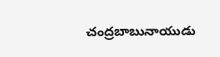చంద్రబాబునాయుడు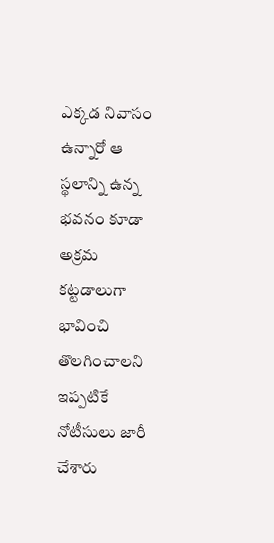ఎక్కడ నివాసం ఉన్నారో ఆ స్థలాన్ని ఉన్న భవనం కూడా అక్రమ కట్టడాలుగా భావించి తొలగించాలని ఇప్పటికే నోటీసులు జారీ చేశారు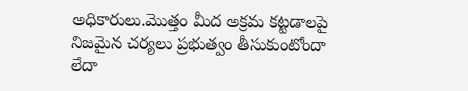అధికారులు.మొత్తం మీద అక్రమ కట్టడాలపై నిజమైన చర్యలు ప్రభుత్వం తీసుకుంటోందా లేదా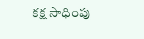కక్ష సాధింపు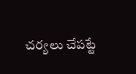చర్యలు చేపట్టే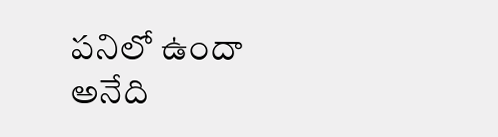పనిలో ఉందా అనేది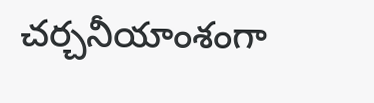చర్చనీయాంశంగా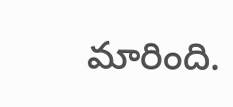మారింది.